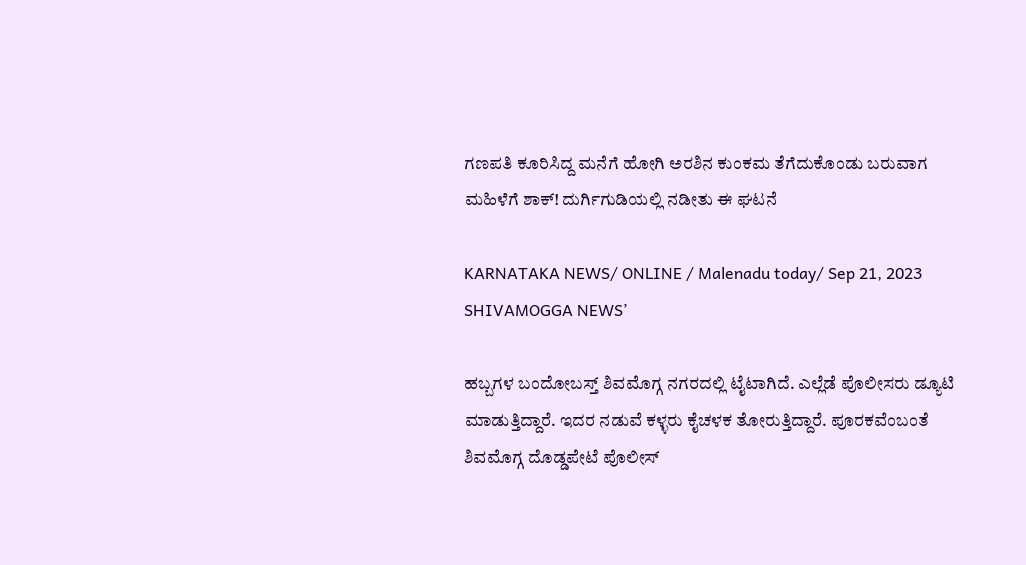ಗಣಪತಿ ಕೂರಿಸಿದ್ದ ಮನೆಗೆ ಹೋಗಿ ಅರಶಿನ ಕುಂಕಮ ತೆಗೆದುಕೊಂಡು ಬರುವಾಗ ಮಹಿಳೆಗೆ ಶಾಕ್! ದುರ್ಗಿಗುಡಿಯಲ್ಲಿ ನಡೀತು ಈ ಘಟನೆ

KARNATAKA NEWS/ ONLINE / Malenadu today/ Sep 21, 2023 SHIVAMOGGA NEWS’

ಹಬ್ಬಗಳ ಬಂದೋಬಸ್ತ್ ಶಿವಮೊಗ್ಗ ನಗರದಲ್ಲಿ ಟೈಟಾಗಿದೆ. ಎಲ್ಲೆಡೆ ಪೊಲೀಸರು ಡ್ಯೂಟಿ ಮಾಡುತ್ತಿದ್ದಾರೆ. ಇದರ ನಡುವೆ ಕಳ್ಳರು ಕೈಚಳಕ ತೋರುತ್ತಿದ್ದಾರೆ. ಪೂರಕವೆಂಬಂತೆ ಶಿವಮೊಗ್ಗ ದೊಡ್ಡಪೇಟೆ ಪೊಲೀಸ್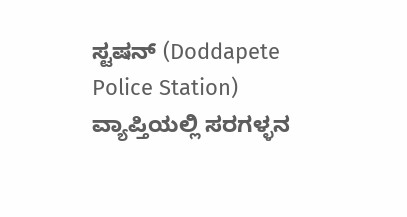ಸ್ಟಷನ್ (Doddapete Police Station) ವ್ಯಾಪ್ತಿಯಲ್ಲಿ ಸರಗಳ್ಳನ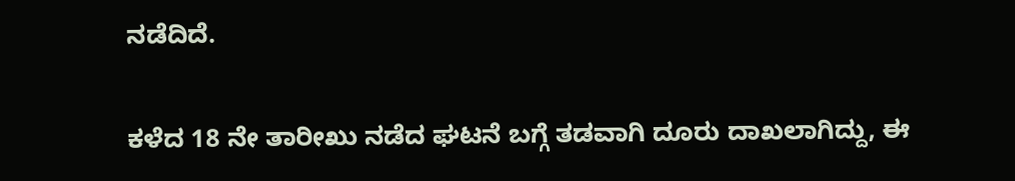ನಡೆದಿದೆ.

ಕಳೆದ 18 ನೇ ತಾರೀಖು ನಡೆದ ಘಟನೆ ಬಗ್ಗೆ ತಡವಾಗಿ ದೂರು ದಾಖಲಾಗಿದ್ದು, ಈ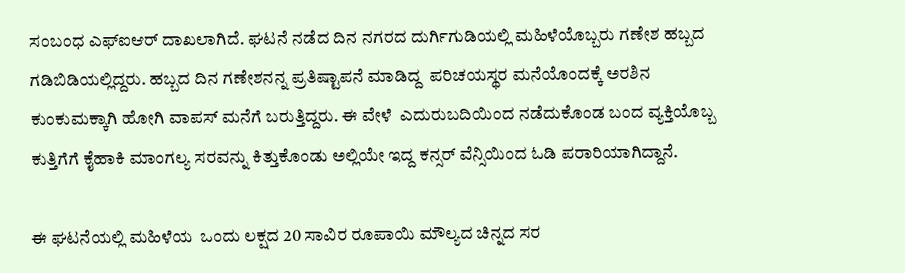ಸಂಬಂಧ ಎಫ್ಐಆರ್ ದಾಖಲಾಗಿದೆ. ಘಟನೆ ನಡೆದ ದಿನ ನಗರದ ದುರ್ಗಿಗುಡಿಯಲ್ಲಿ ಮಹಿಳೆಯೊಬ್ಬರು ಗಣೇಶ ಹಬ್ಬದ ಗಡಿಬಿಡಿಯಲ್ಲಿದ್ದರು. ಹಬ್ಬದ ದಿನ ಗಣೇಶನನ್ನ ಪ್ರತಿಷ್ಟಾಪನೆ ಮಾಡಿದ್ದ  ಪರಿಚಯಸ್ಥರ ಮನೆಯೊಂದಕ್ಕೆ ಅರಶಿನ ಕುಂಕುಮಕ್ಕಾಗಿ ಹೋಗಿ ವಾಪಸ್ ಮನೆಗೆ ಬರುತ್ತಿದ್ದರು. ಈ ವೇಳೆ  ಎದುರುಬದಿಯಿಂದ ನಡೆದುಕೊಂಡ ಬಂದ ವ್ಯಕ್ತಿಯೊಬ್ಬ ಕುತ್ತಿಗೆಗೆ ಕೈಹಾಕಿ ಮಾಂಗಲ್ಯ ಸರವನ್ನು ಕಿತ್ತುಕೊಂಡು ಅಲ್ಲಿಯೇ ಇದ್ದ ಕನ್ಸರ್ ವೆನ್ಸಿಯಿಂದ ಓಡಿ ಪರಾರಿಯಾಗಿದ್ದಾನೆ.

ಈ ಘಟನೆಯಲ್ಲಿ ಮಹಿಳೆಯ  ಒಂದು ಲಕ್ಷದ 20 ಸಾವಿರ ರೂಪಾಯಿ ಮೌಲ್ಯದ ಚಿನ್ನದ ಸರ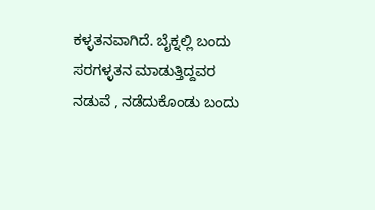ಕಳ್ಳತನವಾಗಿದೆ. ಬೈಕ್ನಲ್ಲಿ ಬಂದು ಸರಗಳ್ಳತನ ಮಾಡುತ್ತಿದ್ದವರ ನಡುವೆ , ನಡೆದುಕೊಂಡು ಬಂದು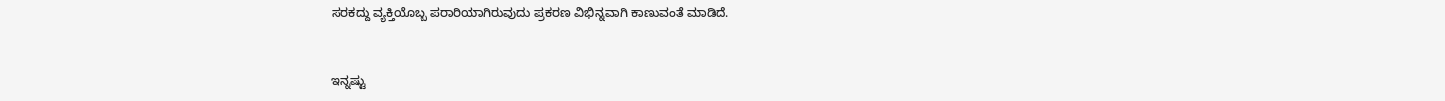ಸರಕದ್ದು ವ್ಯಕ್ತಿಯೊಬ್ಬ ಪರಾರಿಯಾಗಿರುವುದು ಪ್ರಕರಣ ವಿಭಿನ್ನವಾಗಿ ಕಾಣುವಂತೆ ಮಾಡಿದೆ.


ಇನ್ನಷ್ಟು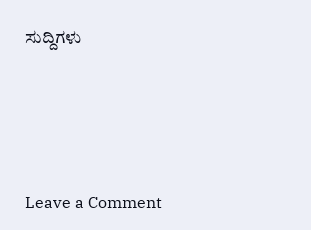ಸುದ್ದಿಗಳು






Leave a Comment